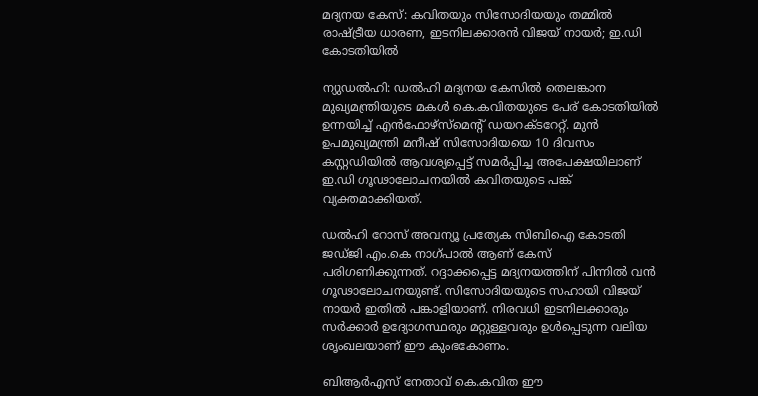മദ്യനയ കേസ്: കവിതയും സിസോദിയയും തമ്മില്‍ രാഷ്ട്രീയ ധാരണ, ഇടനിലക്കാരന്‍ വിജയ് നായര്‍; ഇ.ഡി കോടതിയില്‍

ന്യുഡല്‍ഹി: ഡല്‍ഹി മദ്യനയ കേസില്‍ തെലങ്കാന മുഖ്യമന്ത്രിയുടെ മകള്‍ കെ.കവിതയുടെ പേര് കോടതിയില്‍ ഉന്നയിച്ച് എന്‍ഫോഴ്‌സ്‌മെന്റ് ഡയറക്ടറേറ്റ്. മുന്‍ ഉപമുഖ്യമന്ത്രി മനീഷ് സിസോദിയയെ 10 ദിവസം കസ്റ്റഡിയില്‍ ആവശ്യപ്പെട്ട് സമര്‍പ്പിച്ച അപേക്ഷയിലാണ് ഇ.ഡി ഗൂഢാലോചനയില്‍ കവിതയുടെ പങ്ക് വ്യക്തമാക്കിയത്.

ഡല്‍ഹി റോസ് അവന്യൂ പ്രത്യേക സിബിഐ കോടതി ജഡ്ജി എം.കെ നാഗ്പാല്‍ ആണ് കേസ് പരിഗണിക്കുന്നത്. റദ്ദാക്കപ്പെട്ട മദ്യനയത്തിന് പിന്നില്‍ വന്‍ ഗൂഢാലോചനയുണ്ട്. സിസോദിയയുടെ സഹായി വിജയ് നായര്‍ ഇതില്‍ പങ്കാളിയാണ്. നിരവധി ഇടനിലക്കാരും സര്‍ക്കാര്‍ ഉദ്യോഗസ്ഥരും മറ്റുള്ളവരും ഉള്‍പ്പെടുന്ന വലിയ ശൃംഖലയാണ് ഈ കുംഭകോണം.

ബിആര്‍എസ് നേതാവ് കെ.കവിത ഈ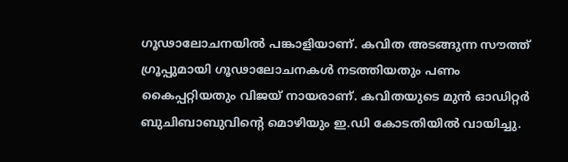ഗൂഢാലോചനയില്‍ പങ്കാളിയാണ്. കവിത അടങ്ങുന്ന സൗത്ത് ഗ്രൂപ്പുമായി ഗൂഢാലോചനകള്‍ നടത്തിയതും പണം കൈപ്പറ്റിയതും വിജയ് നായരാണ്. കവിതയുടെ മുന്‍ ഓഡിറ്റര്‍ ബുചിബാബുവിന്റെ മൊഴിയും ഇ.ഡി കോടതിയില്‍ വായിച്ചു.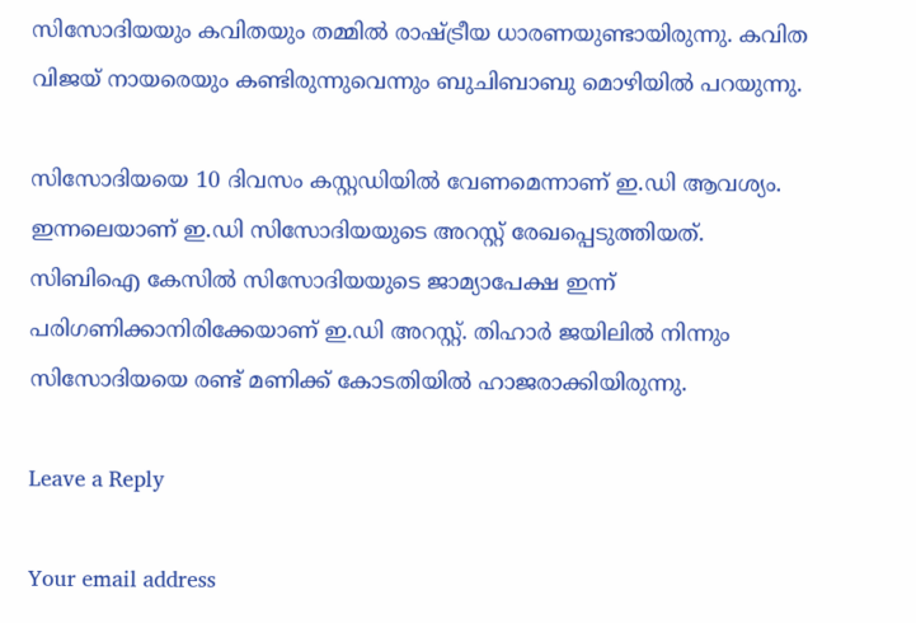സിസോദിയയും കവിതയും തമ്മില്‍ രാഷ്ട്രീയ ധാരണയുണ്ടായിരുന്നു. കവിത വിജയ് നായരെയും കണ്ടിരുന്നുവെന്നും ബുചിബാബു മൊഴിയില്‍ പറയുന്നു.

സിസോദിയയെ 10 ദിവസം കസ്റ്റഡിയില്‍ വേണമെന്നാണ് ഇ.ഡി ആവശ്യം. ഇന്നലെയാണ് ഇ.ഡി സിസോദിയയുടെ അറസ്റ്റ് രേഖപ്പെടുത്തിയത്. സിബിഐ കേസില്‍ സിസോദിയയുടെ ജാമ്യാപേക്ഷ ഇന്ന് പരിഗണിക്കാനിരിക്കേയാണ് ഇ.ഡി അറസ്റ്റ്. തിഹാര്‍ ജയിലില്‍ നിന്നും സിസോദിയയെ രണ്ട് മണിക്ക് കോടതിയില്‍ ഹാജരാക്കിയിരുന്നു.

Leave a Reply

Your email address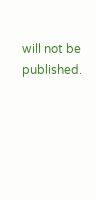will not be published.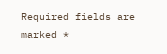Required fields are marked *